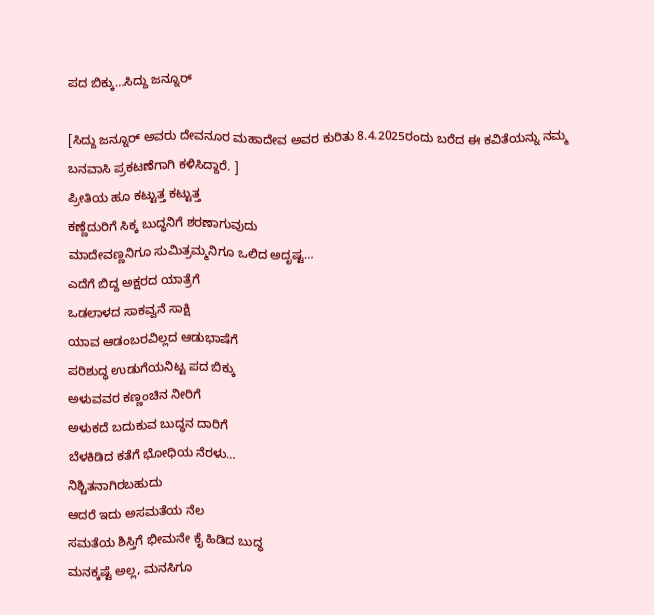ಪದ ಬಿಕ್ಕು…ಸಿದ್ದು ಜನ್ನೂರ್

[ಸಿದ್ದು ಜನ್ನೂರ್ ಅವರು ದೇವನೂರ ಮಹಾದೇವ ಅವರ ಕುರಿತು 8.4.2025ರಂದು ಬರೆದ ಈ ಕವಿತೆಯನ್ನು ನಮ್ಮ ಬನವಾಸಿ ಪ್ರಕಟಣೆಗಾಗಿ ಕಳಿಸಿದ್ದಾರೆ. ]
ಪ್ರೀತಿಯ ಹೂ ಕಟ್ಟುತ್ತ ಕಟ್ಟುತ್ತ
ಕಣ್ಣೆದುರಿಗೆ ಸಿಕ್ಕ ಬುದ್ಧನಿಗೆ ಶರಣಾಗುವುದು
ಮಾದೇವಣ್ಣನಿಗೂ ಸುಮಿತ್ರಮ್ಮನಿಗೂ ಒಲಿದ ಅದೃಷ್ಟ…
ಎದೆಗೆ ಬಿದ್ದ ಅಕ್ಷರದ ಯಾತ್ರೆಗೆ
ಒಡಲಾಳದ ಸಾಕವ್ವನೆ ಸಾಕ್ಷಿ
ಯಾವ ಆಡಂಬರವಿಲ್ಲದ ಆಡುಭಾಷೆಗೆ
ಪರಿಶುದ್ಧ ಉಡುಗೆಯನಿಟ್ಟ ಪದ ಬಿಕ್ಕು
ಅಳುವವರ ಕಣ್ಣಂಚಿನ ನೀರಿಗೆ
ಅಳುಕದೆ ಬದುಕುವ ಬುದ್ಧನ ದಾರಿಗೆ
ಬೆಳಕಿಡಿದ ಕತೆಗೆ ಭೋಧಿಯ ನೆರಳು…
ನಿಶ್ಚಿತನಾಗಿರಬಹುದು
ಆದರೆ ಇದು ಅಸಮತೆಯ ನೆಲ
ಸಮತೆಯ ಶಿಸ್ತಿಗೆ ಭೀಮನೇ ಕೈ ಹಿಡಿದ ಬುದ್ಧ
ಮನಕ್ಕಷ್ಟೆ ಅಲ್ಲ, ಮನಸಿಗೂ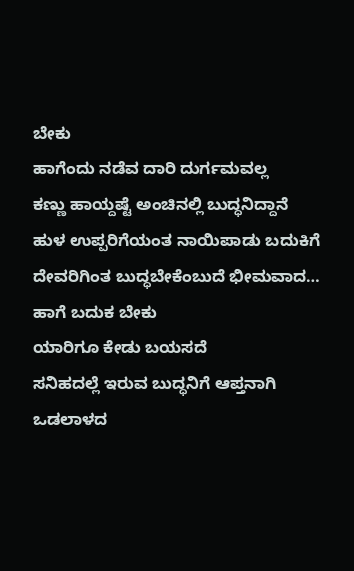ಬೇಕು
ಹಾಗೆಂದು ನಡೆವ ದಾರಿ ದುರ್ಗಮವಲ್ಲ
ಕಣ್ಣು ಹಾಯ್ದಷ್ಟೆ ಅಂಚಿನಲ್ಲಿ ಬುದ್ಧನಿದ್ದಾನೆ
ಹುಳ ಉಪ್ಪರಿಗೆಯಂತ ನಾಯಿಪಾಡು ಬದುಕಿಗೆ
ದೇವರಿಗಿಂತ ಬುದ್ಧಬೇಕೆಂಬುದೆ ಭೀಮವಾದ…
ಹಾಗೆ ಬದುಕ ಬೇಕು
ಯಾರಿಗೂ ಕೇಡು ಬಯಸದೆ
ಸನಿಹದಲ್ಲೆ ಇರುವ ಬುದ್ಧನಿಗೆ ಆಪ್ತನಾಗಿ
ಒಡಲಾಳದ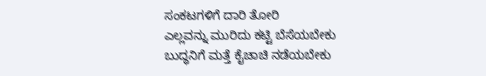ಸಂಕಟಗಳಿಗೆ ದಾರಿ ತೋರಿ
ಎಲ್ಲವನ್ನು ಮುರಿದು ಕಟ್ಟಿ ಬೆಸೆಯಬೇಕು
ಬುದ್ಧನಿಗೆ ಮತ್ತೆ ಕೈಚಾಚಿ ನಡೆಯಬೇಕು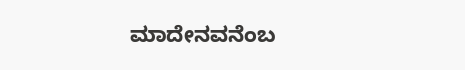ಮಾದೇನವನೆಂಬ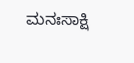ಮನಃಸಾಕ್ಷಿ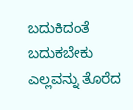ಬದುಕಿದಂತೆ
ಬದುಕಬೇಕು ಎಲ್ಲವನ್ನು ತೊರೆದ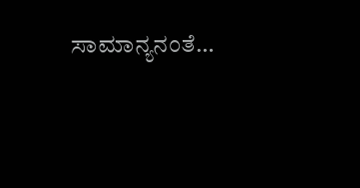ಸಾಮಾನ್ಯನಂತೆ…